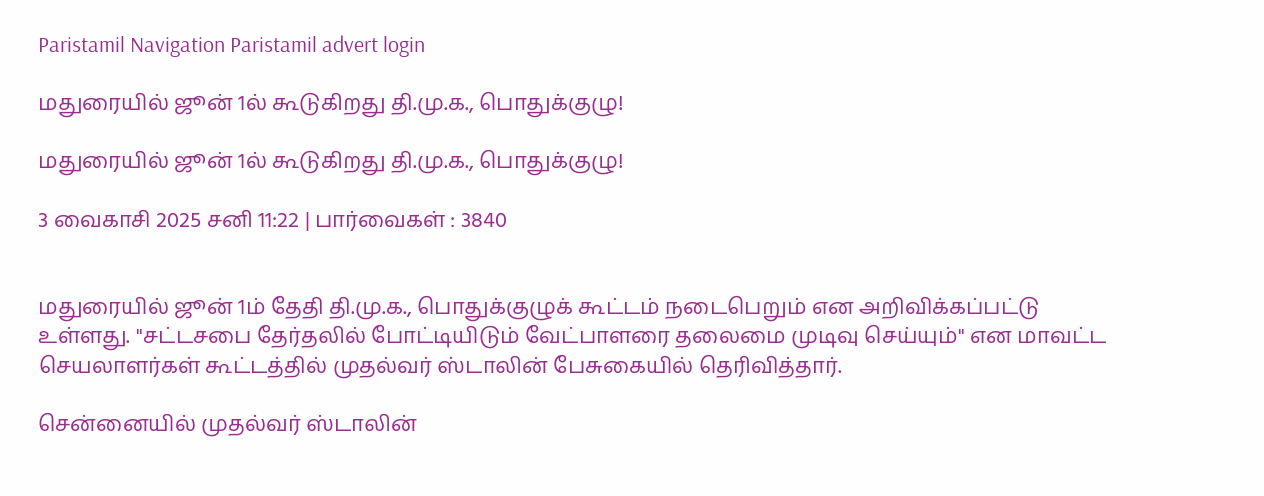Paristamil Navigation Paristamil advert login

மதுரையில் ஜூன் 1ல் கூடுகிறது தி.மு.க., பொதுக்குழு!

மதுரையில் ஜூன் 1ல் கூடுகிறது தி.மு.க., பொதுக்குழு!

3 வைகாசி 2025 சனி 11:22 | பார்வைகள் : 3840


மதுரையில் ஜூன் 1ம் தேதி தி.மு.க., பொதுக்குழுக் கூட்டம் நடைபெறும் என அறிவிக்கப்பட்டு உள்ளது. ''சட்டசபை தேர்தலில் போட்டியிடும் வேட்பாளரை தலைமை முடிவு செய்யும்'' என மாவட்ட செயலாளர்கள் கூட்டத்தில் முதல்வர் ஸ்டாலின் பேசுகையில் தெரிவித்தார்.

சென்னையில் முதல்வர் ஸ்டாலின்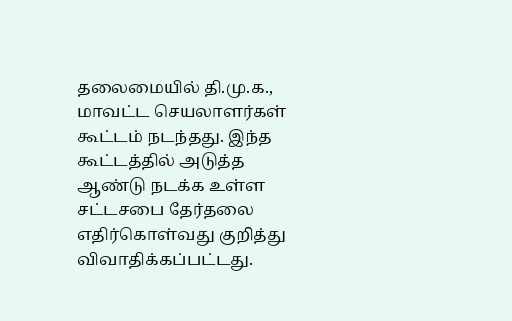தலைமையில் தி.மு.க., மாவட்ட செயலாளர்கள் கூட்டம் நடந்தது. இந்த கூட்டத்தில் அடுத்த ஆண்டு நடக்க உள்ள சட்டசபை தேர்தலை எதிர்கொள்வது குறித்து விவாதிக்கப்பட்டது.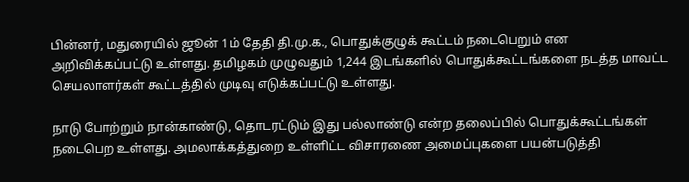பின்னர், மதுரையில் ஜூன் 1ம் தேதி தி.மு.க., பொதுக்குழுக் கூட்டம் நடைபெறும் என அறிவிக்கப்பட்டு உள்ளது. தமிழகம் முழுவதும் 1,244 இடங்களில் பொதுக்கூட்டங்களை நடத்த மாவட்ட செயலாளர்கள் கூட்டத்தில் முடிவு எடுக்கப்பட்டு உள்ளது.

நாடு போற்றும் நான்காண்டு, தொடரட்டும் இது பல்லாண்டு என்ற தலைப்பில் பொதுக்கூட்டங்கள் நடைபெற உள்ளது. அமலாக்கத்துறை உள்ளிட்ட விசாரணை அமைப்புகளை பயன்படுத்தி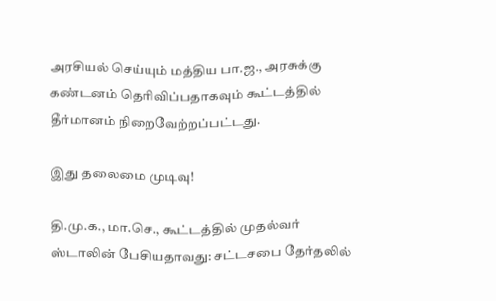அரசியல் செய்யும் மத்திய பா.ஜ., அரசுக்கு கண்டனம் தெரிவிப்பதாகவும் கூட்டத்தில் தீர்மானம் நிறைவேற்றப்பட்டது.

இது தலைமை முடிவு!

தி.மு.க., மா.செ., கூட்டத்தில் முதல்வர் ஸ்டாலின் பேசியதாவது: சட்டசபை தேர்தலில்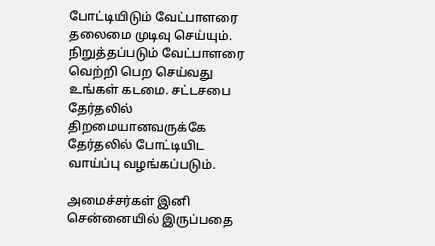போட்டியிடும் வேட்பாளரை தலைமை முடிவு செய்யும். நிறுத்தப்படும் வேட்பாளரை வெற்றி பெற செய்வது உங்கள் கடமை. சட்டசபை தேர்தலில் திறமையானவருக்கே தேர்தலில் போட்டியிட வாய்ப்பு வழங்கப்படும்.

அமைச்சர்கள் இனி சென்னையில் இருப்பதை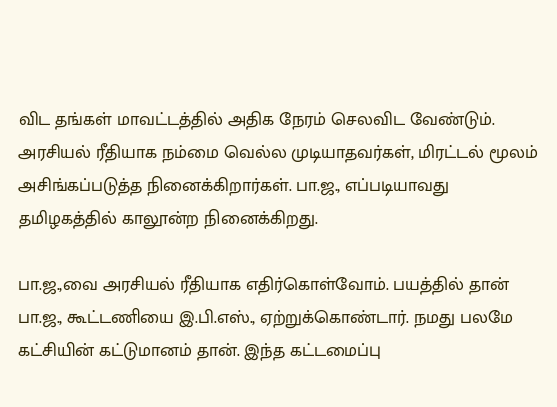விட தங்கள் மாவட்டத்தில் அதிக நேரம் செலவிட வேண்டும். அரசியல் ரீதியாக நம்மை வெல்ல முடியாதவர்கள், மிரட்டல் மூலம் அசிங்கப்படுத்த நினைக்கிறார்கள். பா.ஜ., எப்படியாவது தமிழகத்தில் காலூன்ற நினைக்கிறது.

பா.ஜ.,வை அரசியல் ரீதியாக எதிர்கொள்வோம். பயத்தில் தான் பா.ஜ., கூட்டணியை இ.பி.எஸ்., ஏற்றுக்கொண்டார். நமது பலமே கட்சியின் கட்டுமானம் தான். இந்த கட்டமைப்பு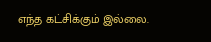எந்த கட்சிக்கும் இல்லை.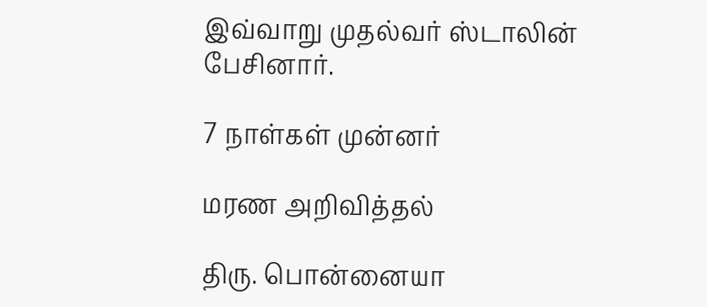இவ்வாறு முதல்வர் ஸ்டாலின் பேசினார்.

7 நாள்கள் முன்னர்

மரண அறிவித்தல்

திரு. பொன்னையா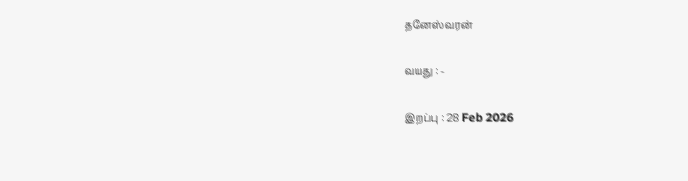தனேஸ்வரன்

வயது : -

இறப்பு : 28 Feb 2026